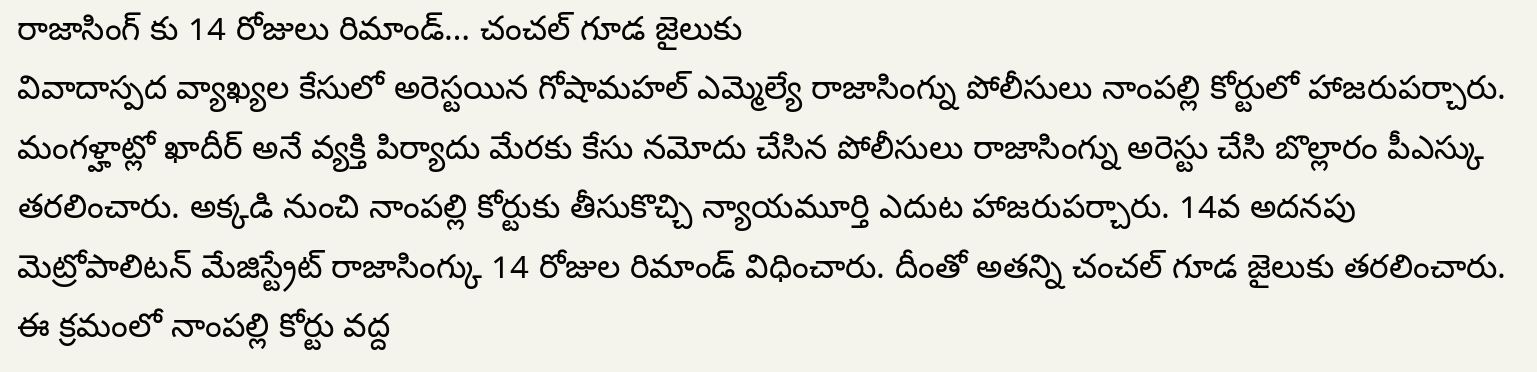రాజాసింగ్ కు 14 రోజులు రిమాండ్… చంచల్ గూడ జైలుకు
వివాదాస్పద వ్యాఖ్యల కేసులో అరెస్టయిన గోషామహల్ ఎమ్మెల్యే రాజాసింగ్ను పోలీసులు నాంపల్లి కోర్టులో హాజరుపర్చారు. మంగళ్హాట్లో ఖాదీర్ అనే వ్యక్తి పిర్యాదు మేరకు కేసు నమోదు చేసిన పోలీసులు రాజాసింగ్ను అరెస్టు చేసి బొల్లారం పీఎస్కు తరలించారు. అక్కడి నుంచి నాంపల్లి కోర్టుకు తీసుకొచ్చి న్యాయమూర్తి ఎదుట హాజరుపర్చారు. 14వ అదనపు మెట్రోపాలిటన్ మేజిస్ట్రేట్ రాజాసింగ్కు 14 రోజుల రిమాండ్ విధించారు. దీంతో అతన్ని చంచల్ గూడ జైలుకు తరలించారు. ఈ క్రమంలో నాంపల్లి కోర్టు వద్ద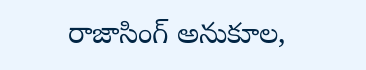రాజాసింగ్ అనుకూల,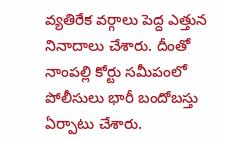వ్యతిరేక వర్గాలు పెద్ద ఎత్తున నినాదాలు చేశారు. దీంతో నాంపల్లి కోర్టు సమీపంలో పోలీసులు భారీ బందోబస్తు ఏర్పాటు చేశారు.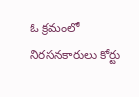ఓ క్రమంలో నిరసనకారులు కోర్టు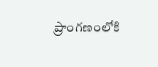ప్రాంగణంలోకి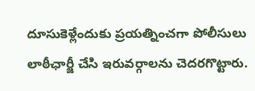దూసుకెళ్లేందుకు ప్రయత్నించగా పోలీసులు లాఠీఛార్జీ చేసి ఇరువర్గాలను చెదరగొట్టారు.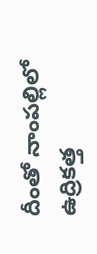దీంతో నాంపల్లిలో ఉద్రికత్త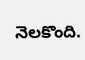నెలకొంది.